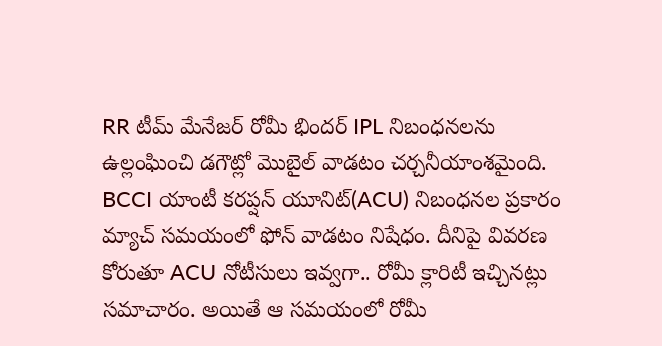RR టీమ్ మేనేజర్ రోమీ భిందర్ IPL నిబంధనలను ఉల్లంఘించి డగౌట్లో మొబైల్ వాడటం చర్చనీయాంశమైంది. BCCI యాంటీ కరప్షన్ యూనిట్(ACU) నిబంధనల ప్రకారం మ్యాచ్ సమయంలో ఫోన్ వాడటం నిషేధం. దీనిపై వివరణ కోరుతూ ACU నోటీసులు ఇవ్వగా.. రోమీ క్లారిటీ ఇచ్చినట్లు సమాచారం. అయితే ఆ సమయంలో రోమీ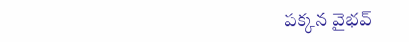పక్కన వైభవ్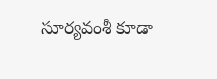సూర్యవంశీ కూడా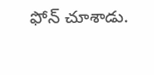ఫోన్ చూశాడు.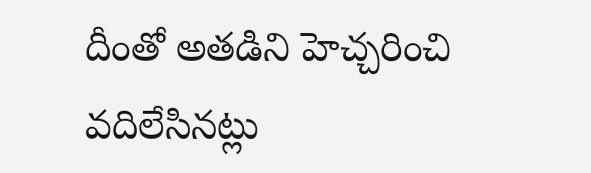దీంతో అతడిని హెచ్చరించి వదిలేసినట్లు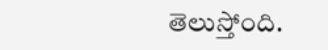తెలుస్తోంది.